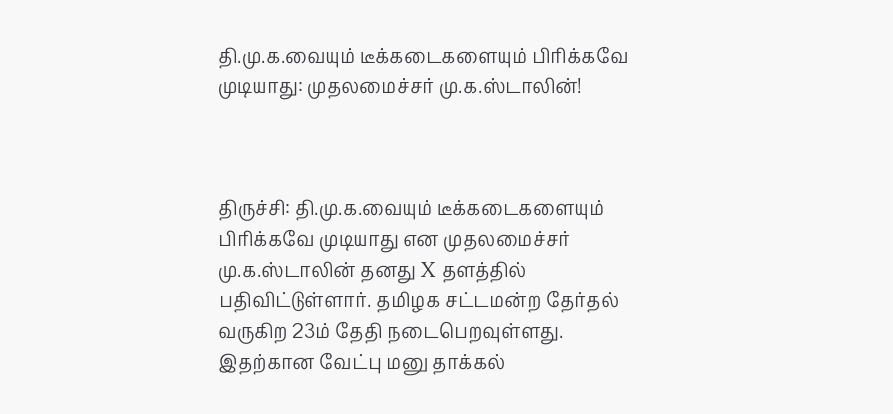தி.மு.க.வையும் டீக்கடைகளையும் பிரிக்கவே முடியாது: முதலமைச்சர் மு.க.ஸ்டாலின்!



திருச்சி: தி.மு.க.வையும் டீக்கடைகளையும் பிரிக்கவே முடியாது என முதலமைச்சர் மு.க.ஸ்டாலின் தனது X தளத்தில் பதிவிட்டுள்ளார். தமிழக சட்டமன்ற தேர்தல் வருகிற 23ம் தேதி நடைபெறவுள்ளது. இதற்கான வேட்பு மனு தாக்கல்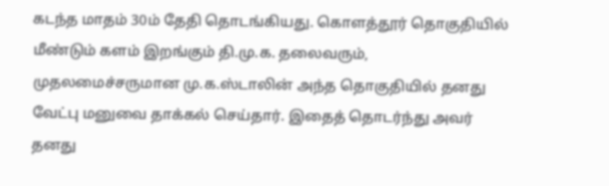கடந்த மாதம் 30ம் தேதி தொடங்கியது. கொளத்தூர் தொகுதியில் மீண்டும் களம் இறங்கும் தி.மு.க. தலைவரும், முதலமைச்சருமான மு.க.ஸ்டாலின் அந்த தொகுதியில் தனது வேட்பு மனுவை தாக்கல் செய்தார். இதைத் தொடர்ந்து அவர் தனது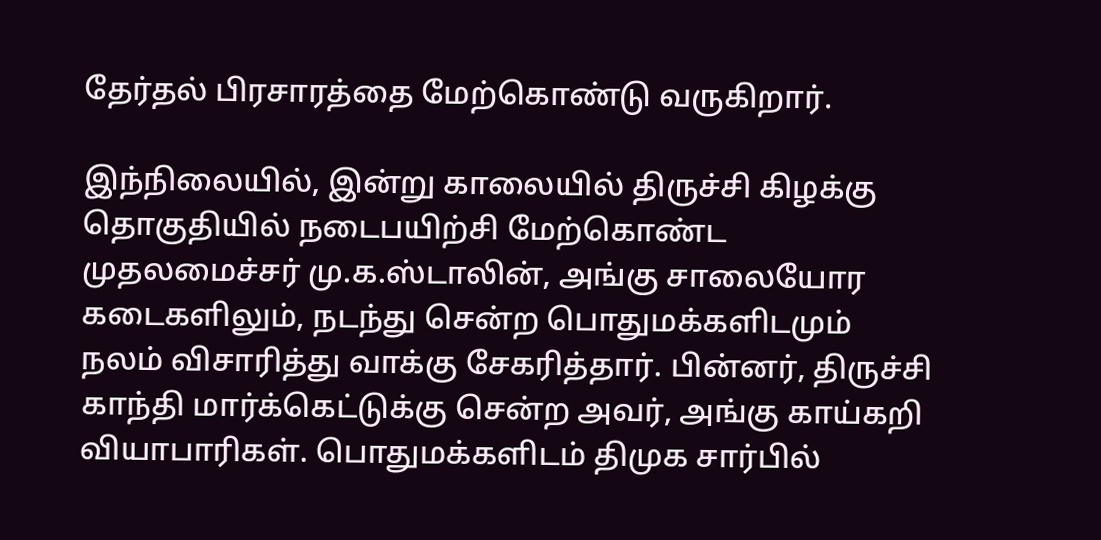தேர்தல் பிரசாரத்தை மேற்கொண்டு வருகிறார்.

இந்நிலையில், இன்று காலையில் திருச்சி கிழக்கு தொகுதியில் நடைபயிற்சி மேற்கொண்ட முதலமைச்சர் மு.க.ஸ்டாலின், அங்கு சாலையோர கடைகளிலும், நடந்து சென்ற பொதுமக்களிடமும் நலம் விசாரித்து வாக்கு சேகரித்தார். பின்னர், திருச்சி காந்தி மார்க்கெட்டுக்கு சென்ற அவர், அங்கு காய்கறி வியாபாரிகள். பொதுமக்களிடம் திமுக சார்பில்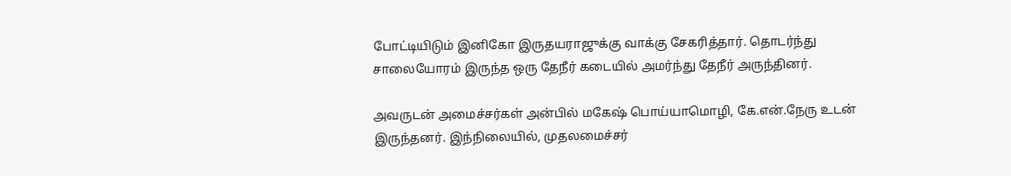போட்டியிடும் இனிகோ இருதயராஜுக்கு வாக்கு சேகரித்தார். தொடர்ந்து சாலையோரம் இருந்த ஒரு தேநீர் கடையில் அமர்ந்து தேநீர் அருந்தினர்.

அவருடன் அமைச்சர்கள் அன்பில் மகேஷ் பொய்யாமொழி, கே.என்.நேரு உடன் இருந்தனர். இந்நிலையில், முதலமைச்சர்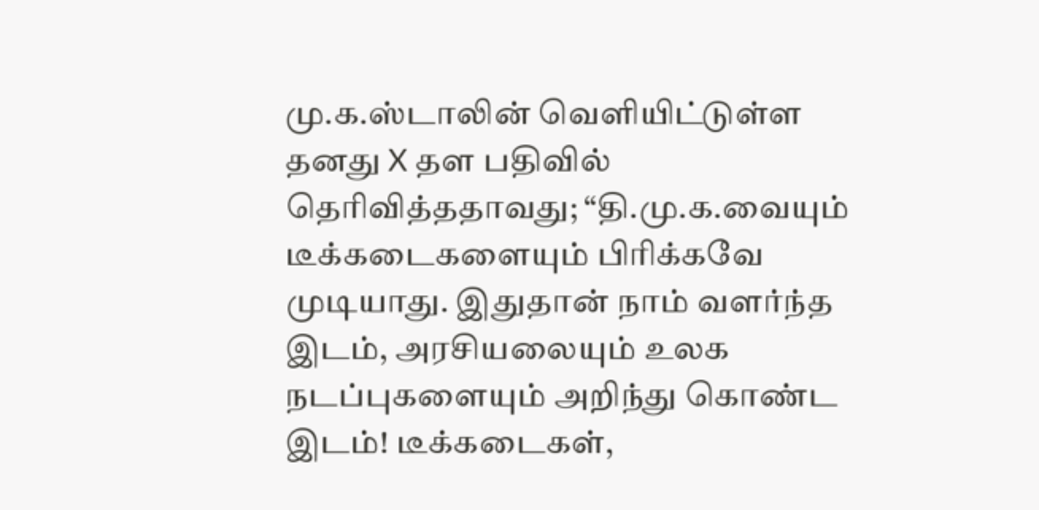மு.க.ஸ்டாலின் வெளியிட்டுள்ள தனது X தள பதிவில் தெரிவித்ததாவது; “தி.மு.க.வையும் டீக்கடைகளையும் பிரிக்கவே முடியாது. இதுதான் நாம் வளர்ந்த இடம், அரசியலையும் உலக நடப்புகளையும் அறிந்து கொண்ட இடம்! டீக்கடைகள்,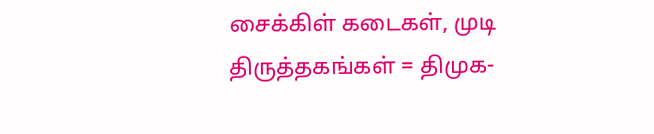சைக்கிள் கடைகள், முடி திருத்தகங்கள் = திமுக-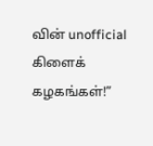வின் unofficial கிளைக் கழகங்கள்!”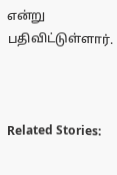என்று பதிவிட்டுள்ளார்.



Related Stories: